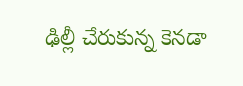ఢిల్లీ చేరుకున్న కెనడా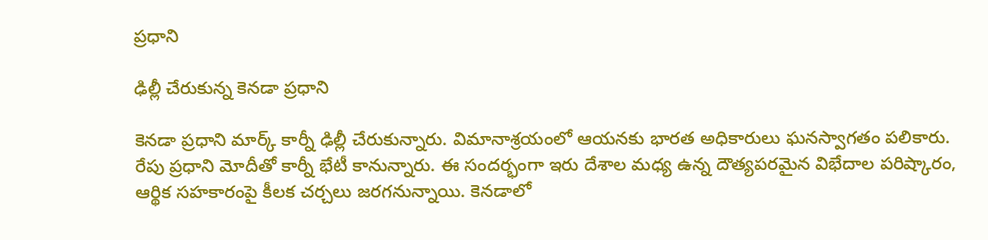ప్రధాని

ఢిల్లీ చేరుకున్న కెనడా ప్రధాని

కెనడా ప్రధాని మార్క్ కార్నీ ఢిల్లీ చేరుకున్నారు. విమానాశ్రయంలో ఆయనకు భారత అధికారులు ఘనస్వాగతం పలికారు. రేపు ప్రధాని మోదీతో కార్నీ భేటీ కానున్నారు. ఈ సందర్భంగా ఇరు దేశాల మధ్య ఉన్న దౌత్యపరమైన విభేదాల పరిష్కారం, ఆర్థిక సహకారంపై కీలక చర్చలు జరగనున్నాయి. కెనడాలో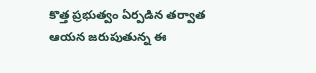కొత్త ప్రభుత్వం ఏర్పడిన తర్వాత ఆయన జరుపుతున్న ఈ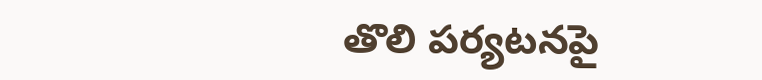తొలి పర్యటనపై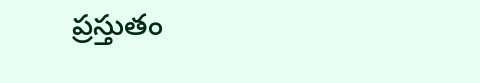ప్రస్తుతం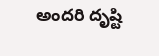అందరి దృష్టి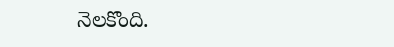నెలకొంది.